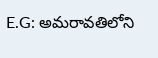E.G: అమరావతిలోని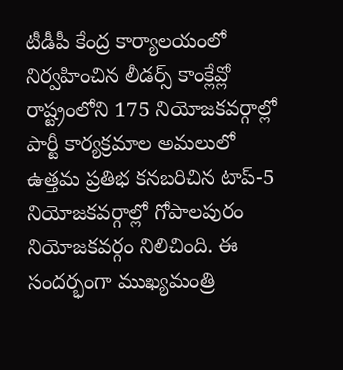టీడీపీ కేంద్ర కార్యాలయంలో నిర్వహించిన లీడర్స్ కాంక్లేవ్లో రాష్ట్రంలోని 175 నియోజకవర్గాల్లో పార్టీ కార్యక్రమాల అమలులో ఉత్తమ ప్రతిభ కనబరిచిన టాప్-5 నియోజకవర్గాల్లో గోపాలపురం నియోజకవర్గం నిలిచింది. ఈ సందర్భంగా ముఖ్యమంత్రి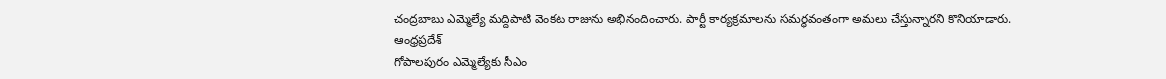చంద్రబాబు ఎమ్మెల్యే మద్దిపాటి వెంకట రాజును అభినందించారు. పార్టీ కార్యక్రమాలను సమర్థవంతంగా అమలు చేస్తున్నారని కొనియాడారు.
ఆంధ్రప్రదేశ్
గోపాలపురం ఎమ్మెల్యేకు సీఎం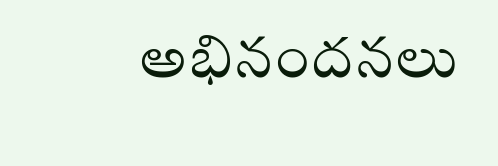అభినందనలు